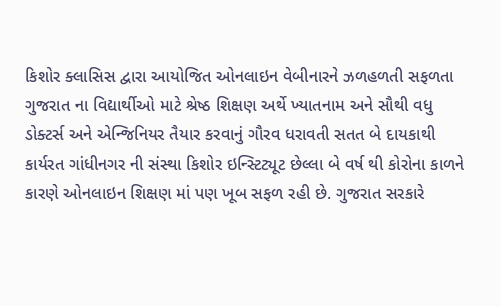કિશોર ક્લાસિસ દ્વારા આયોજિત ઓનલાઇન વેબીનારને ઝળહળતી સફળતા
ગુજરાત ના વિદ્યાર્થીઓ માટે શ્રેષ્ઠ શિક્ષણ અર્થે ખ્યાતનામ અને સૌથી વધુ ડોક્ટર્સ અને એન્જિનિયર તૈયાર કરવાનું ગૌરવ ધરાવતી સતત બે દાયકાથી કાર્યરત ગાંધીનગર ની સંસ્થા કિશોર ઇન્સ્ટિટ્યૂટ છેલ્લા બે વર્ષ થી કોરોના કાળને કારણે ઓનલાઇન શિક્ષણ માં પણ ખૂબ સફળ રહી છે. ગુજરાત સરકારે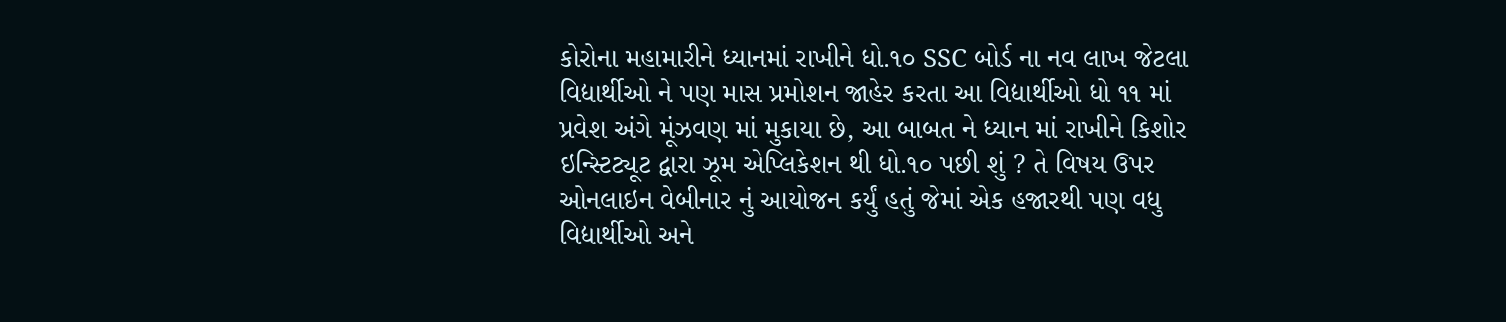કોરોના મહામારીને ધ્યાનમાં રાખીને ધો.૧૦ SSC બોર્ડ ના નવ લાખ જેટલા વિદ્યાર્થીઓ ને પણ માસ પ્રમોશન જાહેર કરતા આ વિદ્યાર્થીઓ ધો ૧૧ માં પ્રવેશ અંગે મૂંઝવણ માં મુકાયા છે, આ બાબત ને ધ્યાન માં રાખીને કિશોર ઇન્સ્ટિટ્યૂટ દ્વારા ઝૂમ એપ્લિકેશન થી ધો.૧૦ પછી શું ? તે વિષય ઉપર ઓનલાઇન વેબીનાર નું આયોજન કર્યું હતું જેમાં એક હજારથી પણ વધુ વિદ્યાર્થીઓ અને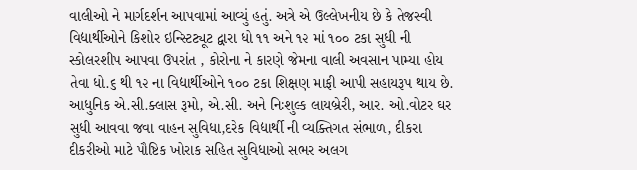વાલીઓ ને માર્ગદર્શન આપવામાં આવ્યું હતું. અત્રે એ ઉલ્લેખનીય છે કે તેજસ્વી વિદ્યાર્થીઓને કિશોર ઇન્સ્ટિટ્યૂટ દ્વારા ધો ૧૧ અને ૧૨ માં ૧૦૦ ટકા સુધી ની સ્કોલરશીપ આપવા ઉપરાંત , કોરોના ને કારણે જેમના વાલી અવસાન પામ્યા હોય તેવા ધો.૬ થી ૧૨ ના વિદ્યાર્થીઓને ૧૦૦ ટકા શિક્ષણ માફી આપી સહાયરૂપ થાય છે. આધુનિક એ.સી.ક્લાસ રૂમો, એ.સી. અને નિઃશુલ્ક લાયબ્રેરી, આર. ઓ.વોટર ઘર સુધી આવવા જવા વાહન સુવિધા,દરેક વિદ્યાર્થી ની વ્યક્તિગત સંભાળ, દીકરા દીકરીઓ માટે પૌષ્ટિક ખોરાક સહિત સુવિધાઓ સભર અલગ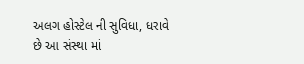અલગ હોસ્ટેલ ની સુવિધા, ધરાવે છે આ સંસ્થા માં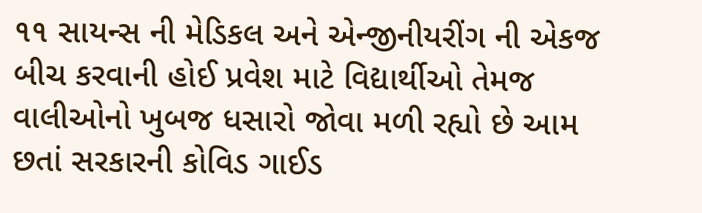૧૧ સાયન્સ ની મેડિકલ અને એન્જીનીયરીંગ ની એકજ બીચ કરવાની હોઈ પ્રવેશ માટે વિદ્યાર્થીઓ તેમજ વાલીઓનો ખુબજ ધસારો જોવા મળી રહ્યો છે આમ છતાં સરકારની કોવિડ ગાઈડ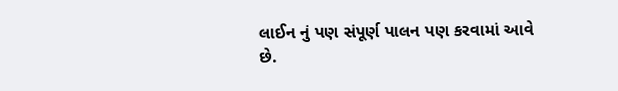લાઈન નું પણ સંપૂર્ણ પાલન પણ કરવામાં આવે છે.